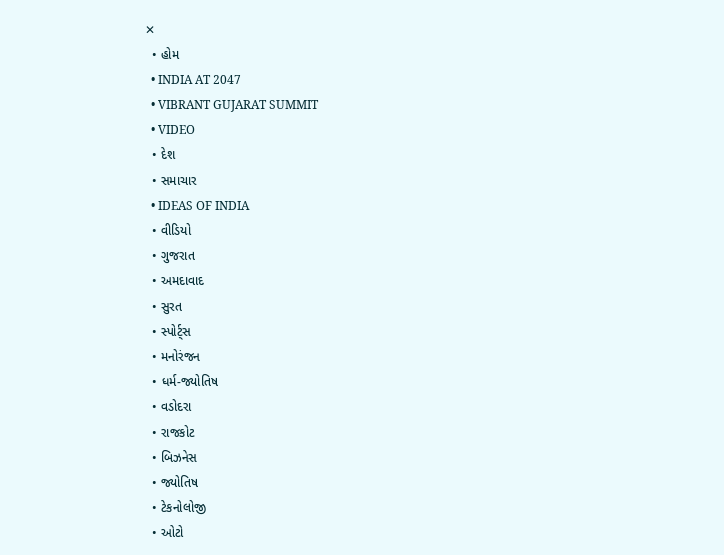✕
  • હોમ
  • INDIA AT 2047
  • VIBRANT GUJARAT SUMMIT
  • VIDEO
  • દેશ
  • સમાચાર
  • IDEAS OF INDIA
  • વીડિયો
  • ગુજરાત
  • અમદાવાદ
  • સુરત
  • સ્પોર્ટ્સ
  • મનોરંજન
  • ધર્મ-જ્યોતિષ
  • વડોદરા
  • રાજકોટ
  • બિઝનેસ
  • જ્યોતિષ
  • ટેકનોલોજી
  • ઓટો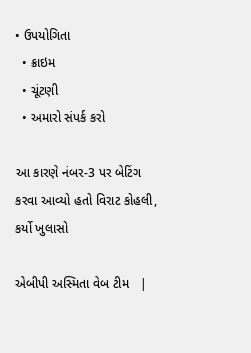• ઉપયોગિતા
  • ક્રાઇમ
  • ચૂંટણી
  • અમારો સંપર્ક કરો

આ કારણે નંબર-3 પર બેટિંગ કરવા આવ્યો હતો વિરાટ કોહલી, કર્યો ખુલાસો

એબીપી અસ્મિતા વેબ ટીમ   |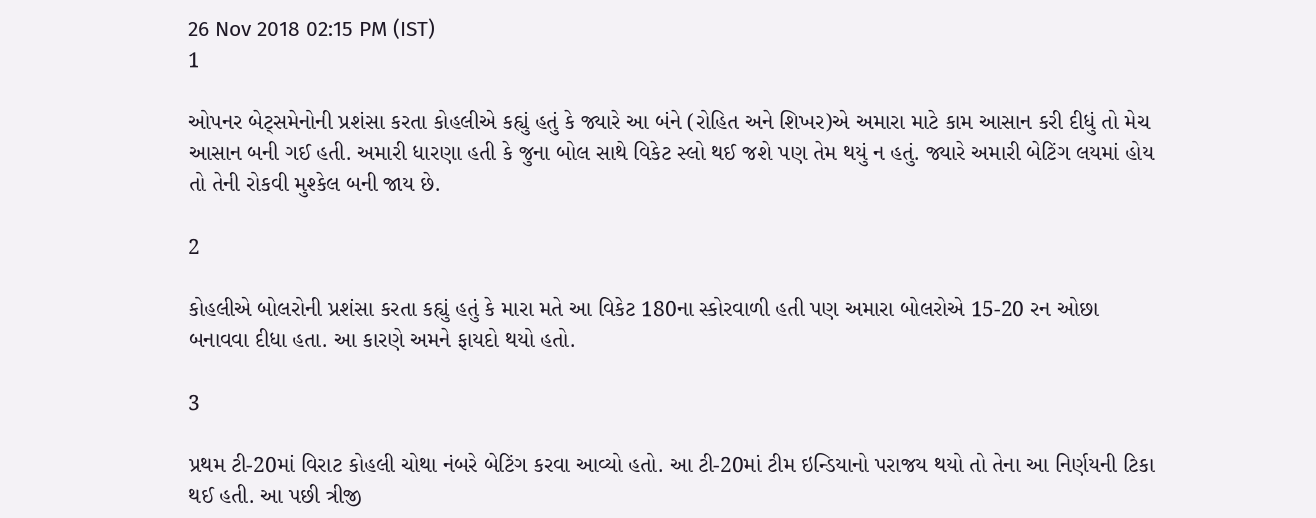26 Nov 2018 02:15 PM (IST)
1

ઓપનર બેટ્સમેનોની પ્રશંસા કરતા કોહલીએ કહ્યું હતું કે જ્યારે આ બંને (રોહિત અને શિખર)એ અમારા માટે કામ આસાન કરી દીધું તો મેચ આસાન બની ગઈ હતી. અમારી ધારણા હતી કે જુના બોલ સાથે વિકેટ સ્લો થઈ જશે પણ તેમ થયું ન હતું. જ્યારે અમારી બેટિંગ લયમાં હોય તો તેની રોકવી મુશ્કેલ બની જાય છે.

2

કોહલીએ બોલરોની પ્રશંસા કરતા કહ્યું હતું કે મારા મતે આ વિકેટ 180ના સ્કોરવાળી હતી પણ અમારા બોલરોએ 15-20 રન ઓછા બનાવવા દીધા હતા. આ કારણે અમને ફાયદો થયો હતો.

3

પ્રથમ ટી-20માં વિરાટ કોહલી ચોથા નંબરે બેટિંગ કરવા આવ્યો હતો. આ ટી-20માં ટીમ ઇન્ડિયાનો પરાજય થયો તો તેના આ નિર્ણયની ટિકા થઈ હતી. આ પછી ત્રીજી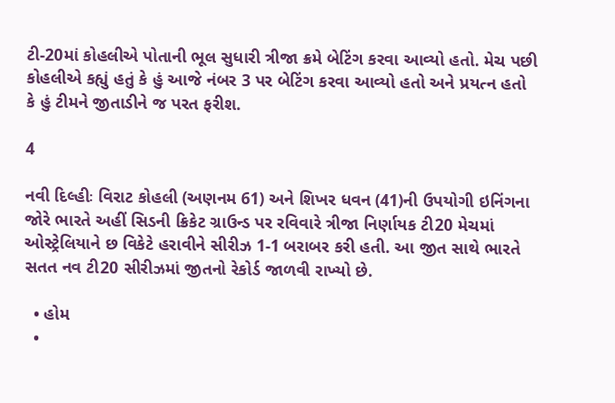ટી-20માં કોહલીએ પોતાની ભૂલ સુધારી ત્રીજા ક્રમે બેટિંગ કરવા આવ્યો હતો. મેચ પછી કોહલીએ કહ્યું હતું કે હું આજે નંબર 3 પર બેટિંગ કરવા આવ્યો હતો અને પ્રયત્ન હતો કે હું ટીમને જીતાડીને જ પરત ફરીશ.

4

નવી દિલ્હીઃ વિરાટ કોહલી (અણનમ 61) અને શિખર ધવન (41)ની ઉપયોગી ઇનિંગના જોરે ભારતે અહીં સિડની ક્રિકેટ ગ્રાઉન્ડ પર રવિવારે ત્રીજા નિર્ણાયક ટી20 મેચમાં ઓસ્ટ્રેલિયાને છ વિકેટે હરાવીને સીરીઝ 1-1 બરાબર કરી હતી. આ જીત સાથે ભારતે સતત નવ ટી20 સીરીઝમાં જીતનો રેકોર્ડ જાળવી રાખ્યો છે.

  • હોમ
  •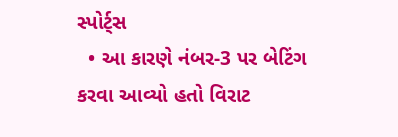સ્પોર્ટ્સ
  • આ કારણે નંબર-3 પર બેટિંગ કરવા આવ્યો હતો વિરાટ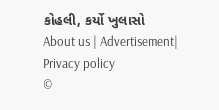કોહલી, કર્યો ખુલાસો
About us | Advertisement| Privacy policy
©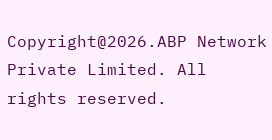Copyright@2026.ABP Network Private Limited. All rights reserved.